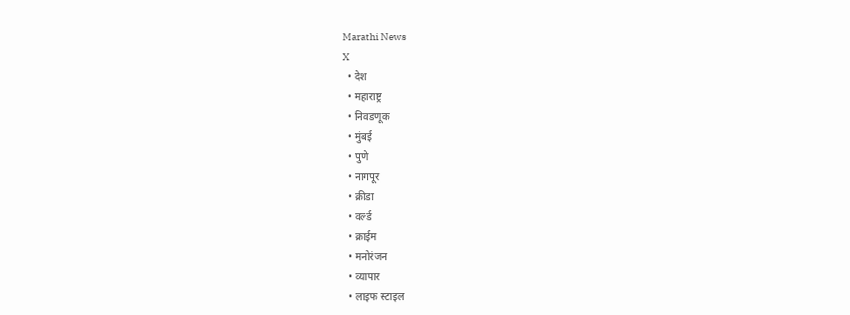Marathi News
X
  • देश
  • महाराष्ट्र
  • निवडणूक
  • मुंबई
  • पुणे
  • नागपूर
  • क्रीडा
  • वर्ल्ड
  • क्राईम
  • मनोरंजन
  • व्यापार
  • लाइफ स्टाइल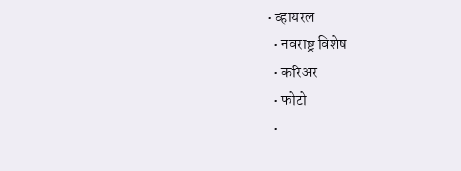• व्हायरल
  • नवराष्ट्र विशेष
  • करिअर
  • फोटो
  •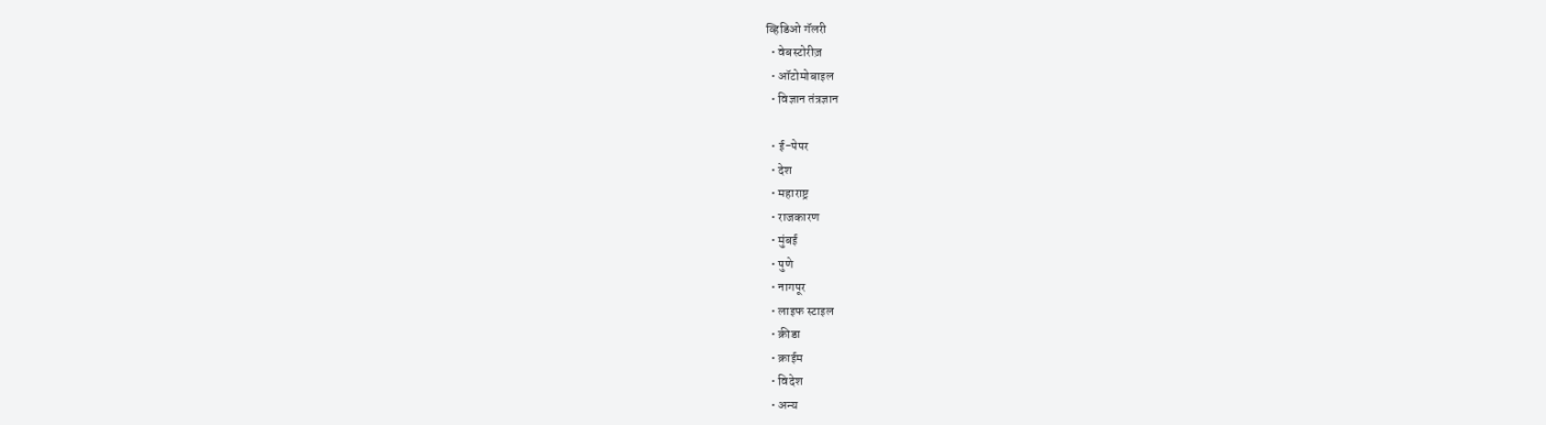व्हिडिओ गॅलरी
  • वेबस्टोरीज़
  • ऑटोमोबाइल
  • विज्ञान तंत्रज्ञान

  • ई-पेपर
  • देश
  • महाराष्ट्र
  • राजकारण
  • मुंबई
  • पुणे
  • नागपूर
  • लाइफ स्टाइल
  • क्रीडा
  • क्राईम
  • विदेश
  • अन्य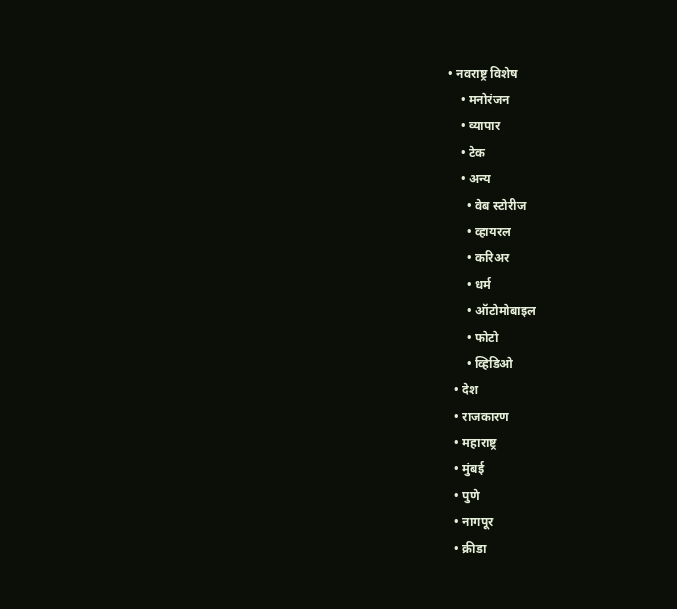• नवराष्ट्र विशेष
    • मनोरंजन
    • व्यापार
    • टेक
    • अन्य
      • वेब स्टोरीज
      • व्हायरल
      • करिअर
      • धर्म
      • ऑटोमोबाइल
      • फोटो
      • व्हिडिओ
  • देश
  • राजकारण
  • महाराष्ट्र
  • मुंबई
  • पुणे
  • नागपूर
  • क्रीडा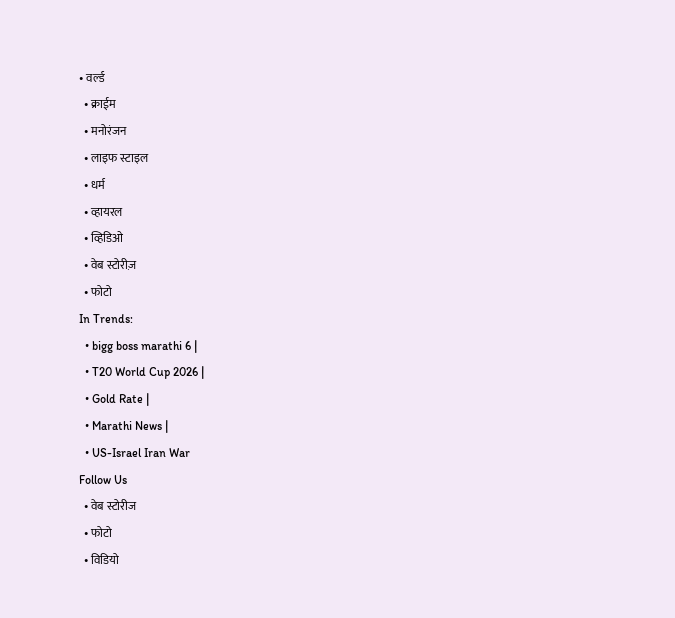• वर्ल्ड
  • क्राईम
  • मनोरंजन
  • लाइफ स्टाइल
  • धर्म
  • व्हायरल
  • व्हिडिओ
  • वेब स्टोरीज़
  • फोटो
In Trends:
  • bigg boss marathi 6 |
  • T20 World Cup 2026 |
  • Gold Rate |
  • Marathi News |
  • US-Israel Iran War
Follow Us
  • वेब स्टोरीज
  • फोटो
  • विडियो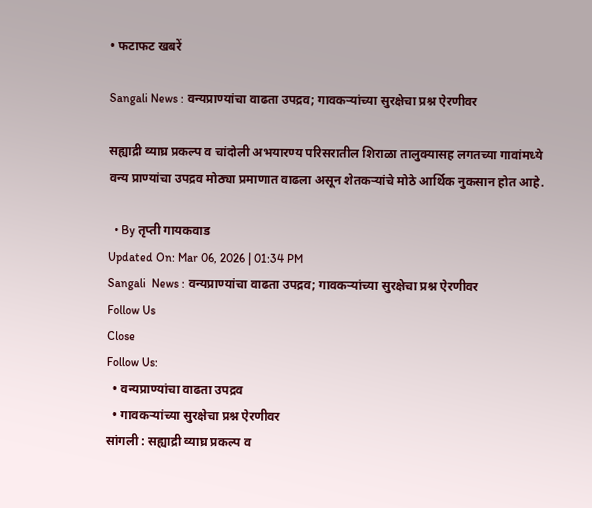• फटाफट खबरें

Sangali News : वन्यप्राण्यांचा वाढता उपद्रव; गावकऱ्यांच्या सुरक्षेचा प्रश्न ऐरणीवर

सह्याद्री व्याघ्र प्रकल्प व चांदोली अभयारण्य परिसरातील शिराळा तालुक्यासह लगतच्या गावांमध्ये वन्य प्राण्यांचा उपद्रव मोठ्या प्रमाणात वाढला असून शेतकऱ्यांचे मोठे आर्थिक नुकसान होत आहे.

  • By तृप्ती गायकवाड
Updated On: Mar 06, 2026 | 01:34 PM
Sangali  News : वन्यप्राण्यांचा वाढता उपद्रव; गावकऱ्यांच्या सुरक्षेचा प्रश्न ऐरणीवर
Follow Us
Close
Follow Us:
  • वन्यप्राण्यांचा वाढता उपद्रव
  • गावकऱ्यांच्या सुरक्षेचा प्रश्न ऐरणीवर
सांगली : सह्याद्री व्याघ्र प्रकल्प व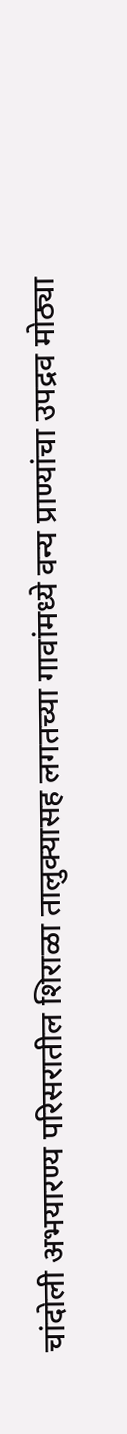चांदोली अभयारण्य परिसरातील शिराळा तालुक्यासह लगतच्या गावांमध्ये वन्य प्राण्यांचा उपद्रव मोठ्या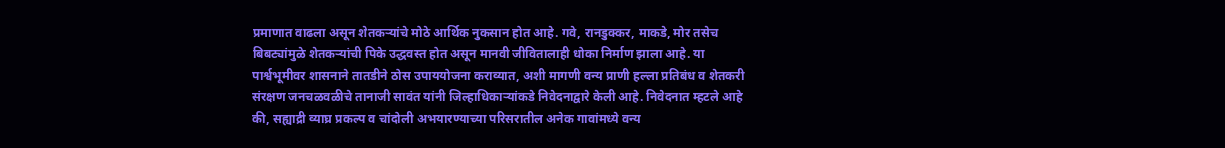प्रमाणात वाढला असून शेतकऱ्यांचे मोठे आर्थिक नुकसान होत आहे. गवे, रानडुक्कर, माकडे, मोर तसेच बिबट्यांमुळे शेतकऱ्यांची पिके उद्धवस्त होत असून मानवी जीवितालाही धोका निर्माण झाला आहे. या पार्श्वभूमीवर शासनाने तातडीने ठोस उपाययोजना कराव्यात, अशी मागणी वन्य प्राणी हल्ला प्रतिबंध व शेतकरी संरक्षण जनचळवळीचे तानाजी सावंत यांनी जिल्हाधिकाऱ्यांकडे निवेदनाद्वारे केली आहे. निवेदनात म्हटले आहे की, सह्याद्री व्याघ्र प्रकल्प व चांदोली अभयारण्याच्या परिसरातील अनेक गावांमध्ये वन्य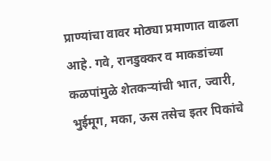प्राण्यांचा वावर मोठ्या प्रमाणात वाढला आहे. गवे, रानडुक्कर व माकडांच्या कळपांमुळे शेतकऱ्यांची भात, ज्वारी, भुईमूग, मका, ऊस तसेच इतर पिकांचे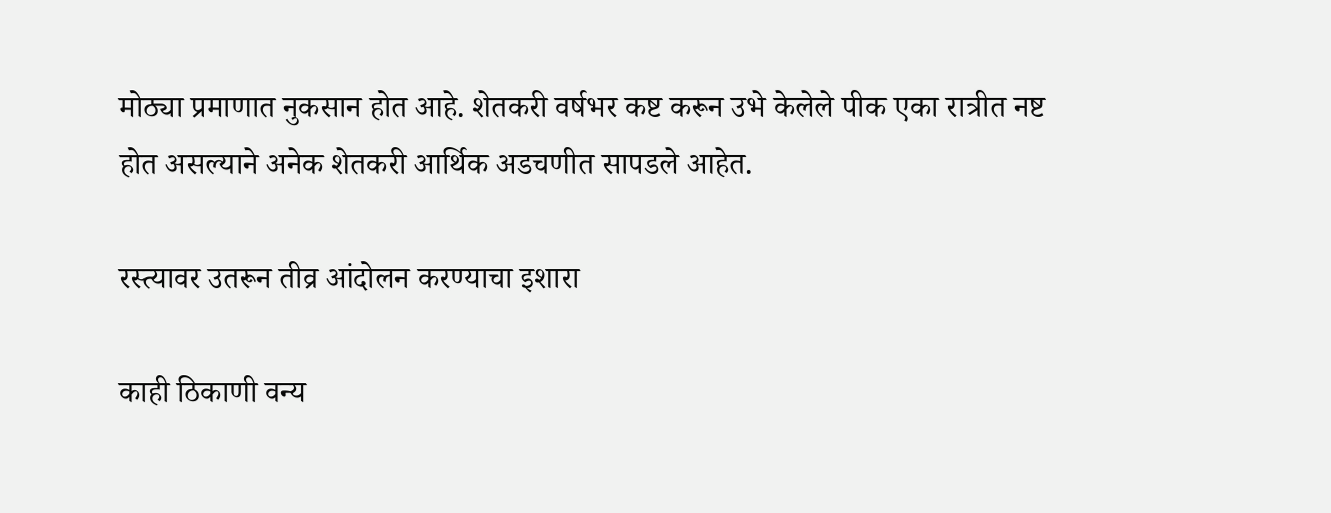मोठ्या प्रमाणात नुकसान होत आहे. शेतकरी वर्षभर कष्ट करून उभे केलेले पीक एका रात्रीत नष्ट होत असल्याने अनेक शेतकरी आर्थिक अडचणीत सापडले आहेत.

रस्त्यावर उतरून तीव्र आंदोलन करण्याचा इशारा

काही ठिकाणी वन्य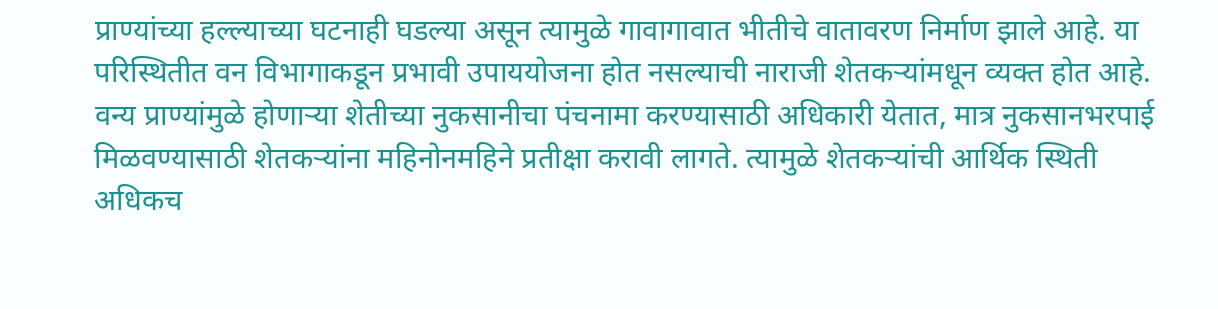प्राण्यांच्या हल्ल्याच्या घटनाही घडल्या असून त्यामुळे गावागावात भीतीचे वातावरण निर्माण झाले आहे. या परिस्थितीत वन विभागाकडून प्रभावी उपाययोजना होत नसल्याची नाराजी शेतकऱ्यांमधून व्यक्त होत आहे. वन्य प्राण्यांमुळे होणाऱ्या शेतीच्या नुकसानीचा पंचनामा करण्यासाठी अधिकारी येतात, मात्र नुकसानभरपाई मिळवण्यासाठी शेतकऱ्यांना महिनोनमहिने प्रतीक्षा करावी लागते. त्यामुळे शेतकऱ्यांची आर्थिक स्थिती अधिकच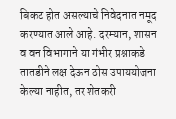बिकट होत असल्याचे निवेदनात नमूद करण्यात आले आहे. दरम्यान, शासन व वन विभागाने या गंभीर प्रश्नाकडे तातडीने लक्ष देऊन ठोस उपाययोजना केल्या नाहीत, तर शेतकरी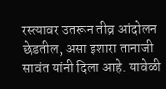रस्त्यावर उतरून तीव्र आंदोलन छेडतील, असा इशारा तानाजी सावंत यांनी दिला आहे. यावेळी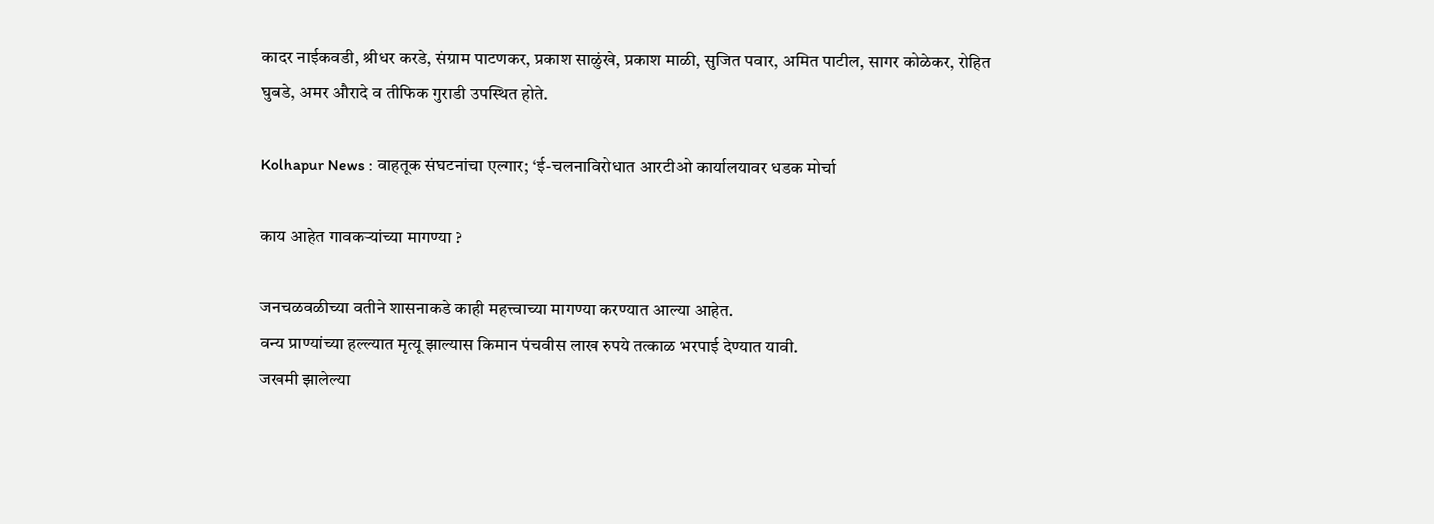कादर नाईकवडी, श्रीधर करडे, संग्राम पाटणकर, प्रकाश साळुंखे, प्रकाश माळी, सुजित पवार, अमित पाटील, सागर कोळेकर, रोहित घुबडे, अमर औरादे व तीफिक गुराडी उपस्थित होते.

Kolhapur News : वाहतूक संघटनांचा एल्गार; ‘ई-चलनाविरोधात आरटीओ कार्यालयावर धडक मोर्चा

काय आहेत गावकऱ्यांच्या मागण्या ?

जनचळवळीच्या वतीने शासनाकडे काही महत्त्वाच्या मागण्या करण्यात आल्या आहेत.
वन्य प्राण्यांच्या हल्ल्यात मृत्यू झाल्यास किमान पंचवीस लाख रुपये तत्काळ भरपाई देण्यात यावी.
जखमी झालेल्या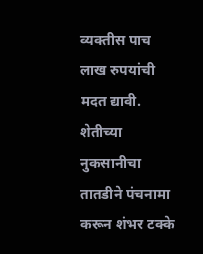व्यक्तीस पाच लाख रुपयांची मदत द्यावी. शेतीच्या नुकसानीचा तातडीने पंचनामा करून शंभर टक्के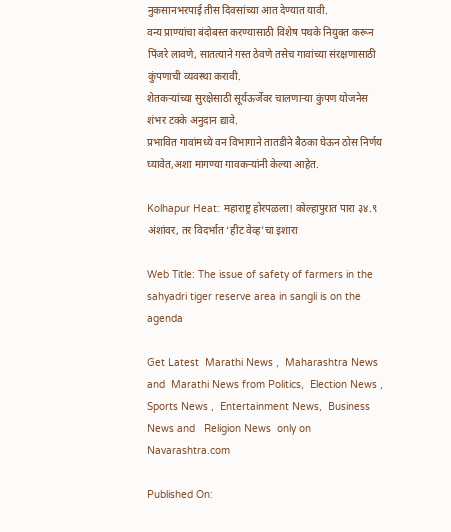नुकसानभरपाई तीस दिवसांच्या आत देण्यात यावी.
वन्य प्राण्यांचा बंदोबस्त करण्यासाठी विशेष पथके नियुक्त करून पिंजरे लावणे, सातत्याने गस्त ठेवणे तसेच गावांच्या संरक्षणासाठी कुंपणाची व्यवस्था करावी.
शेतकऱ्यांच्या सुरक्षेसाठी सूर्यऊर्जेवर चालणाऱ्या कुंपण योजनेस शंभर टक्के अनुदान द्यावे.
प्रभावित गावांमध्ये वन विभागाने तातडीने बैठका घेऊन ठोस निर्णय घ्यावेत,अशा मागण्या गावकऱ्यांनी केल्या आहेत.

Kolhapur Heat: महाराष्ट्र होरपळला! कोल्हापुरात पारा ३४.९ अंशांवर, तर विदर्भात ‘हीट वेव्ह’चा इशारा

Web Title: The issue of safety of farmers in the sahyadri tiger reserve area in sangli is on the agenda

Get Latest  Marathi News ,  Maharashtra News and  Marathi News from Politics,  Election News ,  Sports News ,  Entertainment News,  Business News and   Religion News  only on Navarashtra.com

Published On: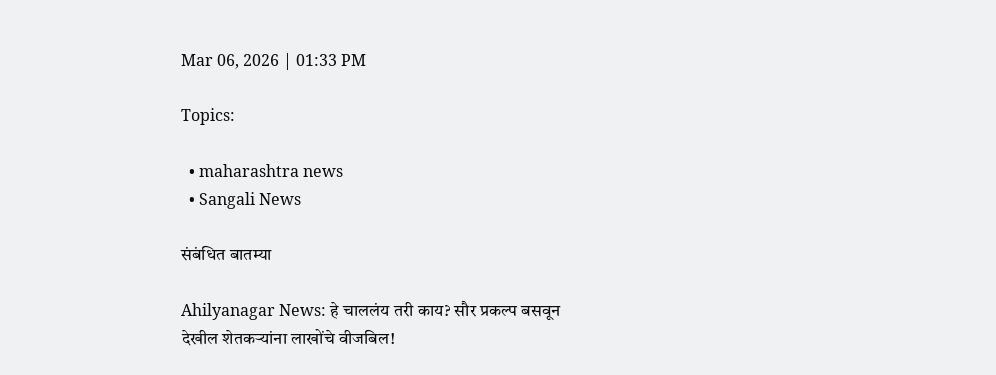Mar 06, 2026 | 01:33 PM

Topics:

  • maharashtra news
  • Sangali News

संबंधित बातम्या

Ahilyanagar News: हे चाललंय तरी काय? सौर प्रकल्प बसवून देखील शेतकऱ्यांना लाखोंचे वीजबिल!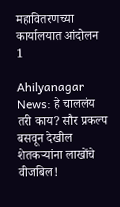महावितरणच्या कार्यालयात आंदोलन
1

Ahilyanagar News: हे चाललंय तरी काय? सौर प्रकल्प बसवून देखील शेतकऱ्यांना लाखोंचे वीजबिल!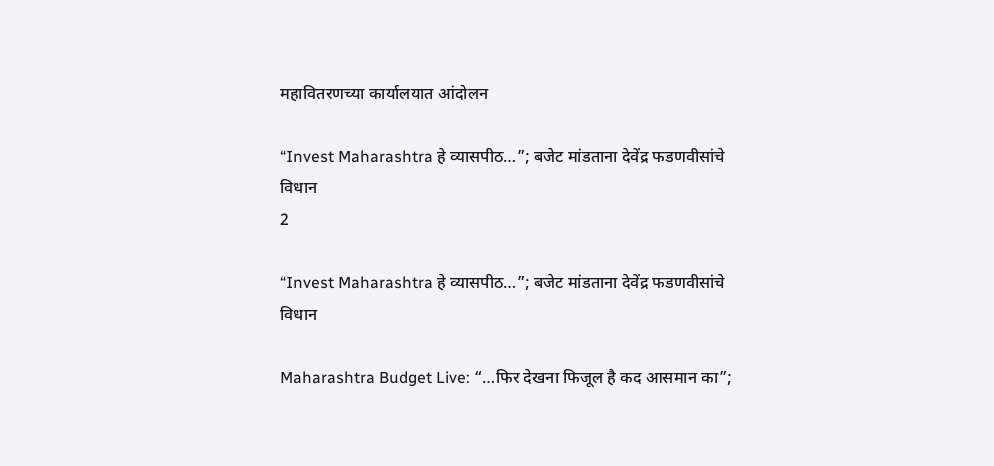महावितरणच्या कार्यालयात आंदोलन

“Invest Maharashtra हे व्यासपीठ…”; बजेट मांडताना देवेंद्र फडणवीसांचे विधान
2

“Invest Maharashtra हे व्यासपीठ…”; बजेट मांडताना देवेंद्र फडणवीसांचे विधान

Maharashtra Budget Live: “…फिर देखना फिजूल है कद आसमान का”;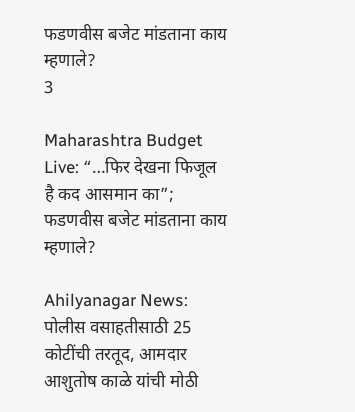फडणवीस बजेट मांडताना काय म्हणाले?
3

Maharashtra Budget Live: “…फिर देखना फिजूल है कद आसमान का”; फडणवीस बजेट मांडताना काय म्हणाले?

Ahilyanagar News: पोलीस वसाहतीसाठी 25 कोटींची तरतूद, आमदार आशुतोष काळे यांची मोठी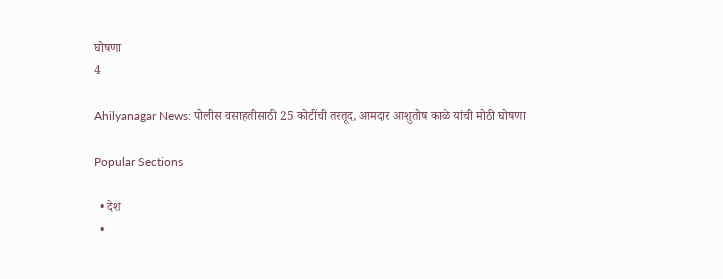घोषणा
4

Ahilyanagar News: पोलीस वसाहतीसाठी 25 कोटींची तरतूद, आमदार आशुतोष काळे यांची मोठी घोषणा

Popular Sections

  • देश
  •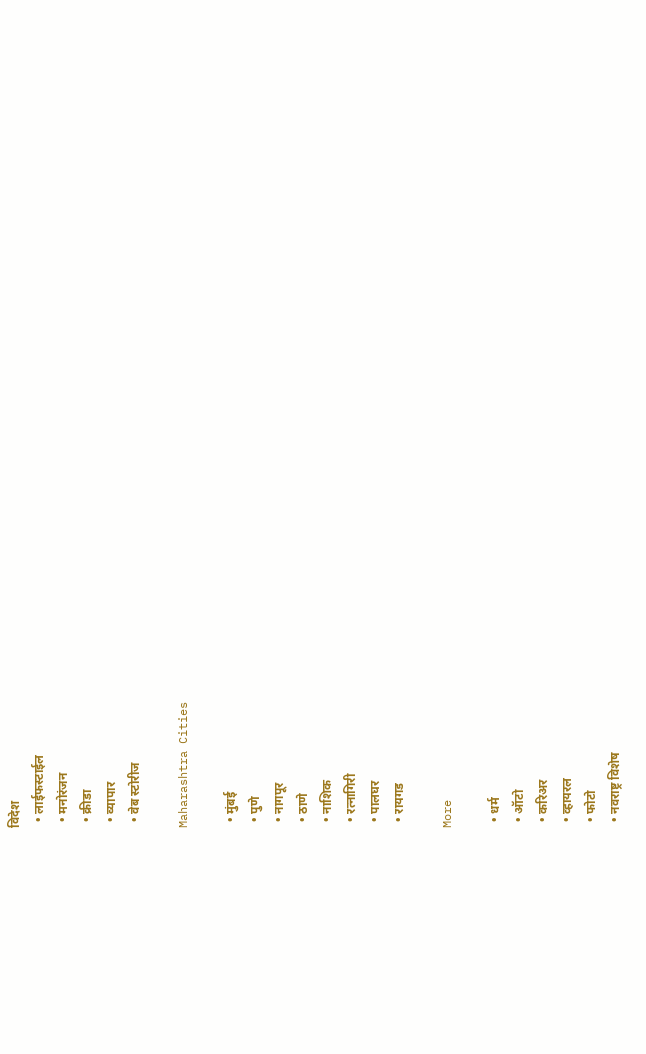विदेश
  • लाईफस्टाईल
  • मनोरंजन
  • क्रीडा
  • व्यापार
  • वेब स्टोरीज

Maharashtra Cities

  • मुंबई
  • पुणे
  • नागपूर
  • ठाणे
  • नाशिक
  • रत्नागिरी
  • पालघर
  • रायगड

More

  • धर्म
  • ऑटो
  • करिअर
  • व्हायरल
  • फोटो
  • नवराष्ट्र विशेष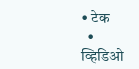• टेक
  • व्हिडिओ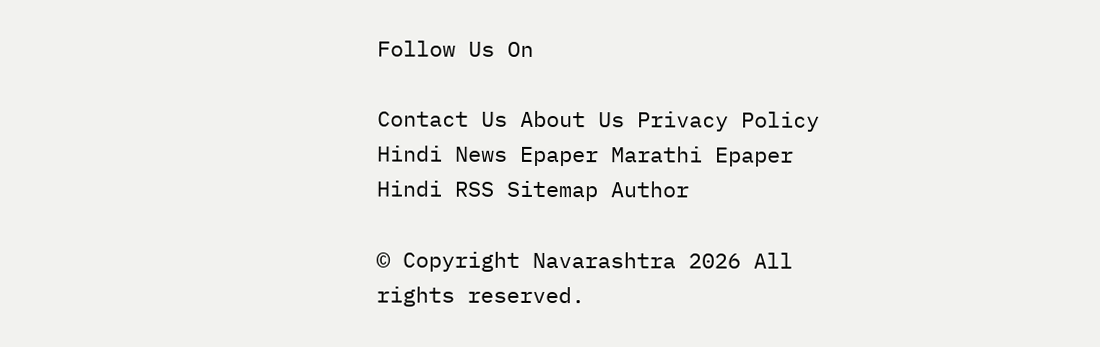Follow Us On

Contact Us About Us Privacy Policy
Hindi News Epaper Marathi Epaper Hindi RSS Sitemap Author

© Copyright Navarashtra 2026 All rights reserved.